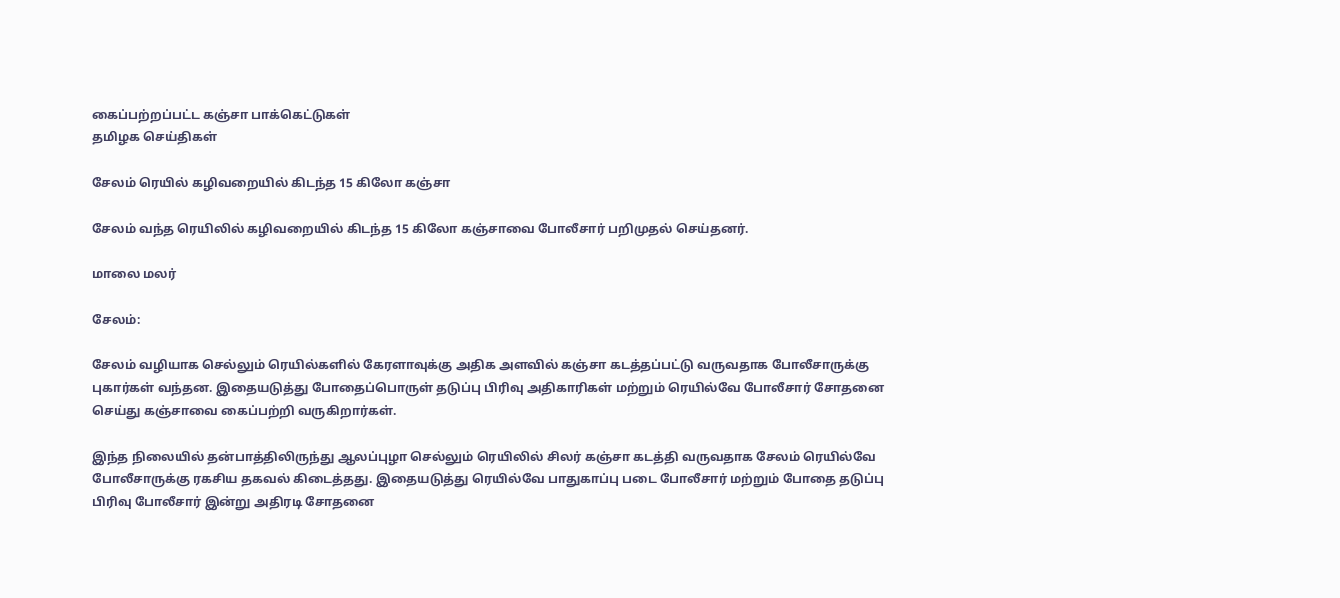கைப்பற்றப்பட்ட கஞ்சா பாக்கெட்டுகள்
தமிழக செய்திகள்

சேலம் ரெயில் கழிவறையில் கிடந்த 15 கிலோ கஞ்சா

சேலம் வந்த ரெயிலில் கழிவறையில் கிடந்த 15 கிலோ கஞ்சாவை போலீசார் பறிமுதல் செய்தனர்.

மாலை மலர்

சேலம்:

சேலம் வழியாக செல்லும் ரெயில்களில் கேரளாவுக்கு அதிக அளவில் கஞ்சா கடத்தப்பட்டு வருவதாக போலீசாருக்கு புகார்கள் வந்தன. இதையடுத்து போதைப்பொருள் தடுப்பு பிரிவு அதிகாரிகள் மற்றும் ரெயில்வே போலீசார் சோதனை செய்து கஞ்சாவை கைப்பற்றி வருகிறார்கள்.

இந்த நிலையில் தன்பாத்திலிருந்து ஆலப்புழா செல்லும் ரெயிலில் சிலர் கஞ்சா கடத்தி வருவதாக சேலம் ரெயில்வே போலீசாருக்கு ரகசிய தகவல் கிடைத்தது. இதையடுத்து ரெயில்வே பாதுகாப்பு படை போலீசார் மற்றும் போதை தடுப்பு பிரிவு போலீசார் இன்று அதிரடி சோதனை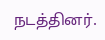நடத்தினர்.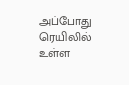அப்போது ரெயிலில் உள்ள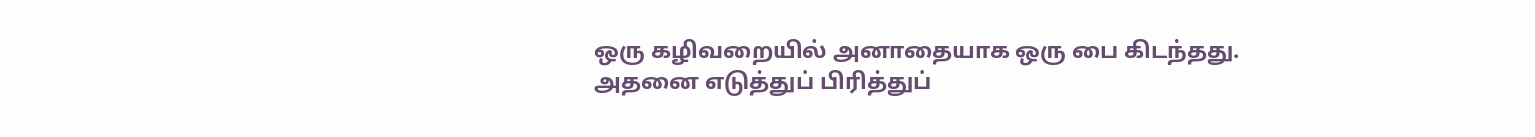ஒரு கழிவறையில் அனாதையாக ஒரு பை கிடந்தது. அதனை எடுத்துப் பிரித்துப்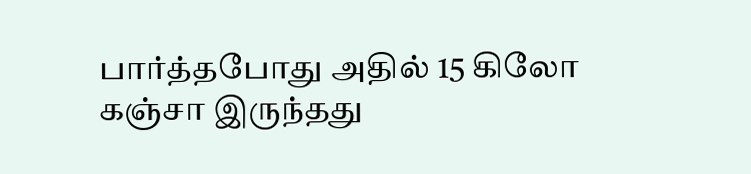பார்த்தபோது அதில் 15 கிலோ கஞ்சா இருந்தது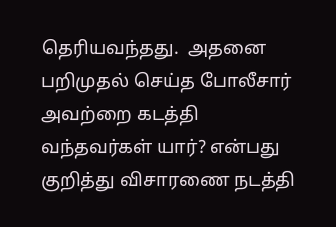தெரியவந்தது.  அதனை பறிமுதல் செய்த போலீசார் அவற்றை கடத்தி வந்தவர்கள் யார்? என்பது குறித்து விசாரணை நடத்தி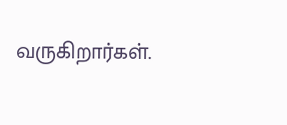வருகிறார்கள்.